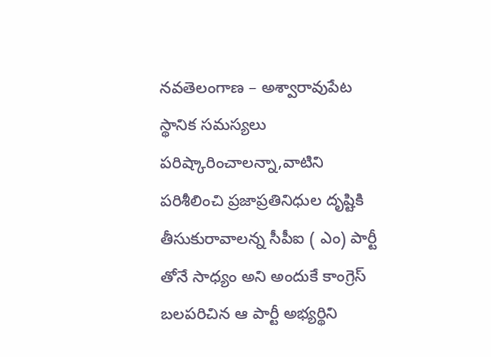నవతెలంగాణ – అశ్వారావుపేట స్థానిక సమస్యలు పరిష్కారించాలన్నా,వాటిని పరిశీలించి ప్రజాప్రతినిధుల దృష్టికి తీసుకురావాలన్న సీపీఐ ( ఎం) పార్టీ తోనే సాధ్యం అని అందుకే కాంగ్రెస్ బలపరిచిన ఆ పార్టీ అభ్యర్థిని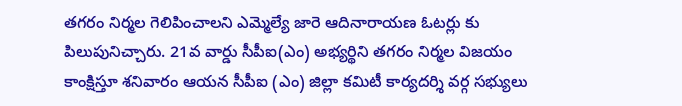తగరం నిర్మల గెలిపించాలని ఎమ్మెల్యే జారె ఆదినారాయణ ఓటర్లు కు పిలుపునిచ్చారు. 21వ వార్డు సీపీఐ(ఎం) అభ్యర్థిని తగరం నిర్మల విజయం కాంక్షిస్తూ శనివారం ఆయన సీపీఐ (ఎం) జిల్లా కమిటీ కార్యదర్శి వర్గ సభ్యులు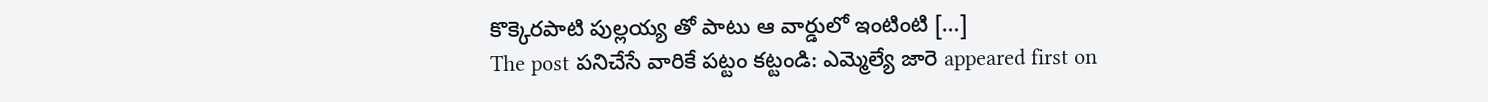కొక్కెరపాటి పుల్లయ్య తో పాటు ఆ వార్డులో ఇంటింటి […]
The post పనిచేసే వారికే పట్టం కట్టండి: ఎమ్మెల్యే జారె appeared first on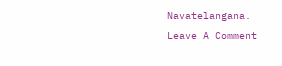Navatelangana.
Leave A Comment